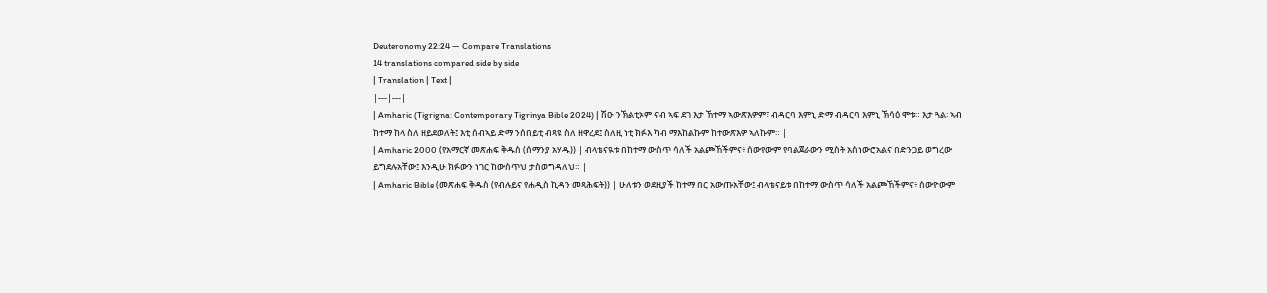Deuteronomy 22:24 — Compare Translations
14 translations compared side by side
| Translation | Text |
|---|---|
| Amharic (Tigrigna: Contemporary Tigrinya Bible 2024) | ሽዑ ንኽልቲኦም ናብ ኣፍ ደገ እታ ኸተማ ኣውጽእዎም፣ ብዳርባ እምኒ ድማ ብዳርባ እምኒ ኽሳዕ ሞቱ። እታ ጓል፡ ኣብ ከተማ ከላ ስለ ዘይደወለት፤ እቲ ሰብኣይ ድማ ንሰበይቲ ብጻዩ ስለ ዘዋረደ፤ ስለዚ ነቲ ክፉእ ካብ ማእከልኩም ከተውጽእዎ ኣለኩም። |
| Amharic 2000 (የአማርኛ መጽሐፍ ቅዱስ (ሰማንያ አሃዱ)) | ብላቴናዪቱ በከተማ ውስጥ ሳለች አልጮኸችምና፥ ሰውየውም የባልጀራውን ሚስት አስነውሮአልና በድንጋይ ወግረው ይግደሉአቸው፤ እንዲሁ ክፉውን ነገር ከውስጥህ ታስወግዳለህ። |
| Amharic Bible (መጽሐፍ ቅዱስ (የብሉይና የሐዲስ ኪዳን መጻሕፍት)) | ሁለቱን ወደዚያች ከተማ በር አውጡአቸው፤ ብላቴናይቱ በከተማ ውስጥ ሳለች አልጮኸችምና፥ ሰውዮውም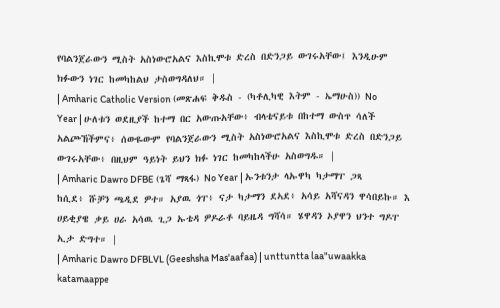የባልንጀራውን ሚስት አስነውሮአልና እስኪሞቱ ድረስ በድንጋይ ውገሩአቸው፤ እንዲሁም ክፉውን ነገር ከመካከልህ ታስወግዳለህ። |
| Amharic Catholic Version (መጽሐፍ ቅዱስ - (ካቶሊካዊ እትም - ኤማሁስ)) No Year | ሁለቱን ወደዚያች ከተማ በር አውጡአቸው፥ ብላቴናይቱ በከተማ ውስጥ ሳለች አልጮኸችምና፥ ሰውዬውም የባልንጀራውን ሚስት አስነውሮአልና እስኪሞቱ ድረስ በድንጋይ ውገሩአቸው፥ በዚህም ዓይነት ይህን ክፉ ነገር ከመካከላችሁ አስወግዱ። |
| Amharic Dawro DFBE (ጌሻ ማጻፋ) No Year | ኡንቱንታ ላኡዋካ ካታማፐ ጋጻ ከሲደ፥ ሹቻን ጫዲደ ዎተ። አያዉ ጎፐ፥ ናታ ካታማን ደኣደ፥ አሳይ አሻናዳን ዋሳበይኩ። እ ሀይቂያዌ ቃይ ሀራ አሳዉ ጊጋ ኡቴዳ ዎዶራቶ ባይዜዳ ግሻሳ። ሄዋዳን ኦያዋን ህንተ ግዶፐ ኢታ ድግተ። |
| Amharic Dawro DFBLVL (Geeshsha Mas'aafaa) | unttuntta laa"uwaakka katamaappe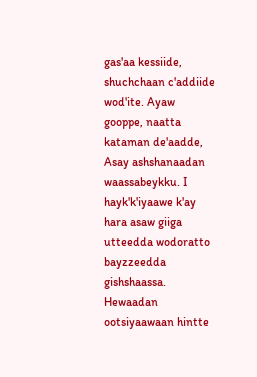gas'aa kessiide, shuchchaan c'addiide wod'ite. Ayaw gooppe, naatta kataman de'aadde, Asay ashshanaadan waassabeykku. I hayk'k'iyaawe k'ay hara asaw giiga utteedda wodoratto bayzzeedda gishshaassa. Hewaadan ootsiyaawaan hintte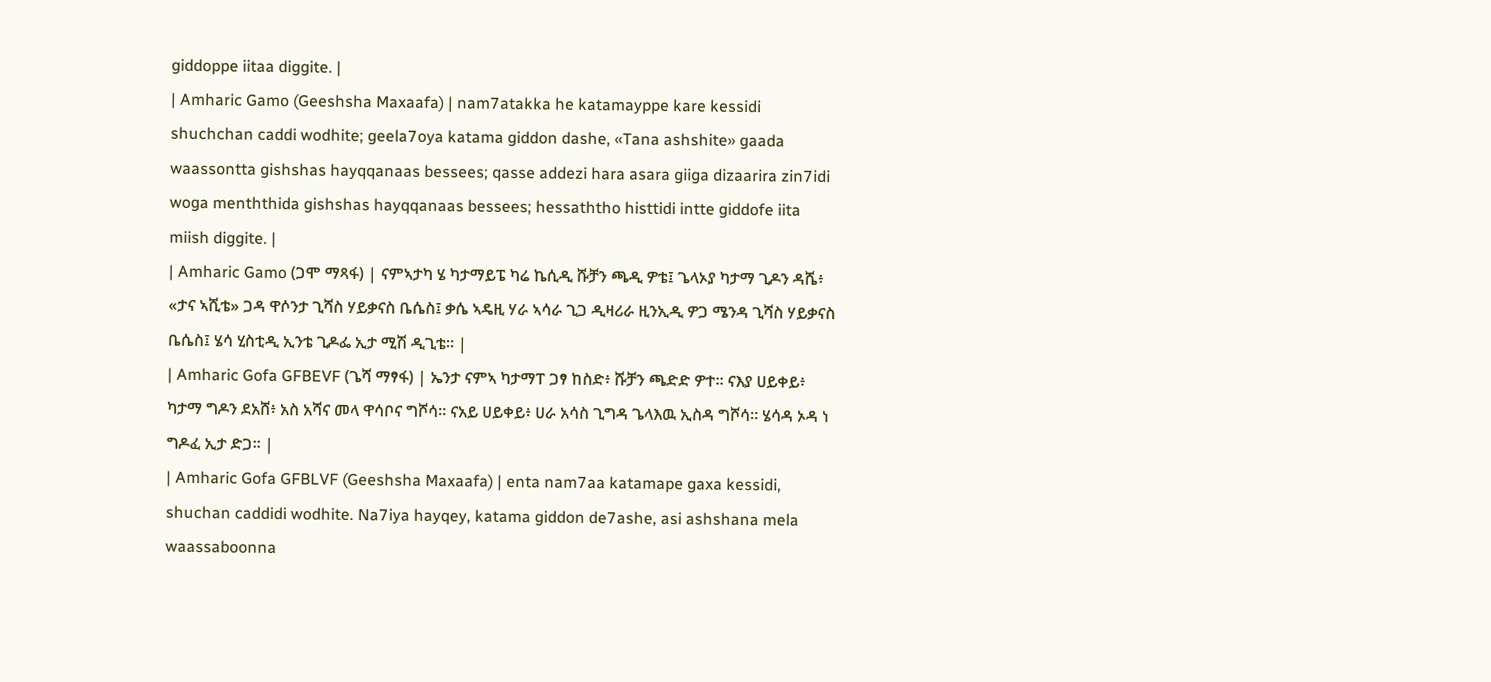giddoppe iitaa diggite. |
| Amharic Gamo (Geeshsha Maxaafa) | nam7atakka he katamayppe kare kessidi shuchchan caddi wodhite; geela7oya katama giddon dashe, «Tana ashshite» gaada waassontta gishshas hayqqanaas bessees; qasse addezi hara asara giiga dizaarira zin7idi woga menththida gishshas hayqqanaas bessees; hessaththo histtidi intte giddofe iita miish diggite. |
| Amharic Gamo (ጋሞ ማጻፋ) | ናምኣታካ ሄ ካታማይፔ ካሬ ኬሲዲ ሹቻን ጫዲ ዎቴ፤ ጌላኦያ ካታማ ጊዶን ዳሼ፥ «ታና ኣሺቴ» ጋዳ ዋሶንታ ጊሻስ ሃይቃናስ ቤሴስ፤ ቃሴ ኣዴዚ ሃራ ኣሳራ ጊጋ ዲዛሪራ ዚንኢዲ ዎጋ ሜንዳ ጊሻስ ሃይቃናስ ቤሴስ፤ ሄሳ ሂስቲዲ ኢንቴ ጊዶፌ ኢታ ሚሽ ዲጊቴ። |
| Amharic Gofa GFBEVF (ጌሻ ማፃፋ) | ኤንታ ናምኣ ካታማፐ ጋፃ ከስድ፥ ሹቻን ጫድድ ዎተ። ናእያ ሀይቀይ፥ ካታማ ግዶን ደአሸ፥ አስ አሻና መላ ዋሳቦና ግሾሳ። ናአይ ሀይቀይ፥ ሀራ አሳስ ጊግዳ ጌላእዉ ኢስዳ ግሾሳ። ሄሳዳ ኦዳ ነ ግዶፈ ኢታ ድጋ። |
| Amharic Gofa GFBLVF (Geeshsha Maxaafa) | enta nam7aa katamape gaxa kessidi, shuchan caddidi wodhite. Na7iya hayqey, katama giddon de7ashe, asi ashshana mela waassaboonna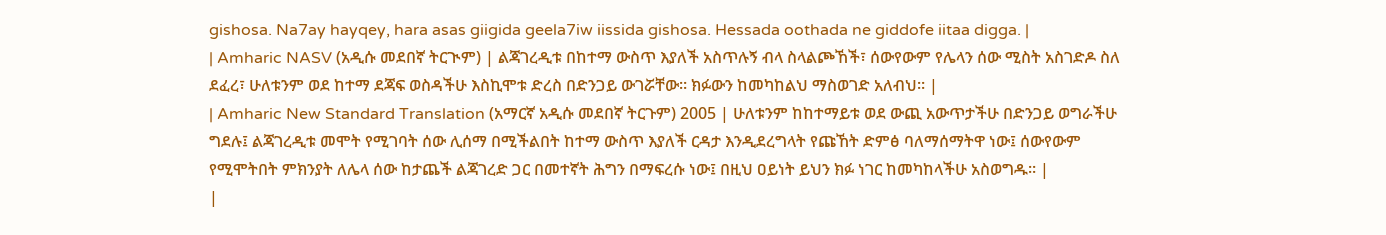gishosa. Na7ay hayqey, hara asas giigida geela7iw iissida gishosa. Hessada oothada ne giddofe iitaa digga. |
| Amharic NASV (አዲሱ መደበኛ ትርጒም) | ልጃገረዲቱ በከተማ ውስጥ እያለች አስጥሉኝ ብላ ስላልጮኸች፣ ሰውየውም የሌላን ሰው ሚስት አስገድዶ ስለ ደፈረ፣ ሁለቱንም ወደ ከተማ ደጃፍ ወስዳችሁ እስኪሞቱ ድረስ በድንጋይ ውገሯቸው። ክፉውን ከመካከልህ ማስወገድ አለብህ። |
| Amharic New Standard Translation (አማርኛ አዲሱ መደበኛ ትርጉም) 2005 | ሁለቱንም ከከተማይቱ ወደ ውጪ አውጥታችሁ በድንጋይ ወግራችሁ ግደሉ፤ ልጃገረዲቱ መሞት የሚገባት ሰው ሊሰማ በሚችልበት ከተማ ውስጥ እያለች ርዳታ እንዲደረግላት የጩኸት ድምፅ ባለማሰማትዋ ነው፤ ሰውየውም የሚሞትበት ምክንያት ለሌላ ሰው ከታጨች ልጃገረድ ጋር በመተኛት ሕግን በማፍረሱ ነው፤ በዚህ ዐይነት ይህን ክፉ ነገር ከመካከላችሁ አስወግዱ። |
|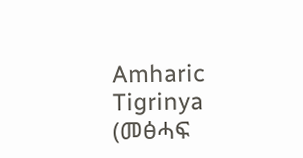Amharic Tigrinya (መፅሓፍ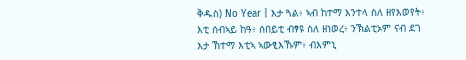ቅዱስ) No Year | እታ ጓል፥ ኣብ ከተማ እንተላ ስለ ዘየእወየት፥ እቲ ሰብኣይ ከዓ፥ ሰበይቲ ብፃዩ ስለ ዘነወረ፥ ንኽልቲኦም ናብ ደገ እታ ኸተማ እቲኣ ኣውፂእኹም፥ ብእምኒ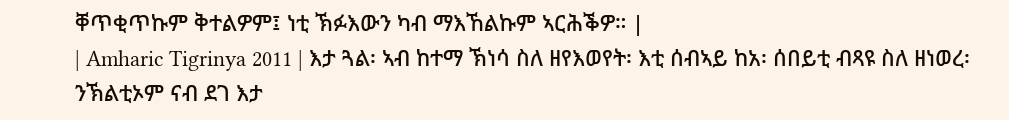ቐጥቂጥኩም ቅተልዎም፤ ነቲ ኽፉእውን ካብ ማእኸልኩም ኣርሕቕዎ። |
| Amharic Tigrinya 2011 | እታ ጓል፡ ኣብ ከተማ ኽነሳ ስለ ዘየእወየት፡ እቲ ሰብኣይ ከአ፡ ሰበይቲ ብጻዩ ስለ ዘነወረ፡ ንኽልቲኦም ናብ ደገ እታ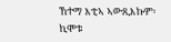ኸተማ እቲኣ ኣውጺእኩም፡ ኪሞቱ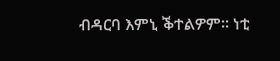ብዳርባ እምኒ ቕተልዎም። ነቲ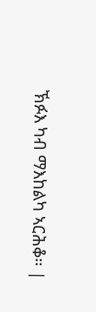ኽፉእ ካብ ማእከልካ ኣርሕቆ። |